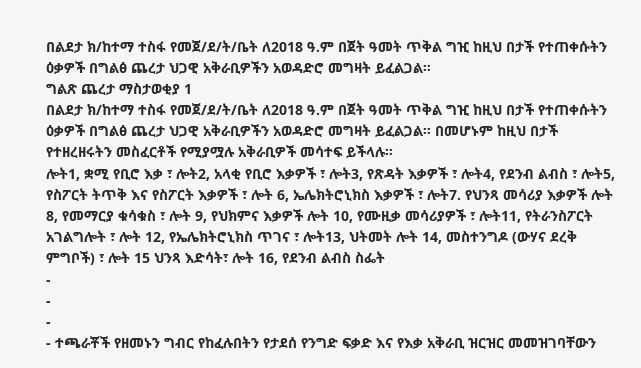በልደታ ክ/ከተማ ተስፋ የመጀ/ደ/ት/ቤት ለ2018 ዓ.ም በጀት ዓመት ጥቅል ግዢ ከዚህ በታች የተጠቀሱትን ዕቃዎች በግልፅ ጨረታ ህጋዊ አቅራቢዎችን አወዳድሮ መግዛት ይፈልጋል፡፡
ግልጽ ጨረታ ማስታወቂያ 1
በልደታ ክ/ከተማ ተስፋ የመጀ/ደ/ት/ቤት ለ2018 ዓ.ም በጀት ዓመት ጥቅል ግዢ ከዚህ በታች የተጠቀሱትን ዕቃዎች በግልፅ ጨረታ ህጋዊ አቅራቢዎችን አወዳድሮ መግዛት ይፈልጋል፡፡ በመሆኑም ከዚህ በታች የተዘረዘሩትን መስፈርቶች የሚያሟሉ አቅራቢዎች መሳተፍ ይችላሉ፡፡
ሎት1, ቋሚ የቢሮ እቃ ፣ ሎት2, አላቂ የቢሮ እቃዎች ፣ ሎት3, የጽዳት እቃዎች ፣ ሎት4, የደንብ ልብስ ፣ ሎት5, የስፖርት ትጥቅ እና የስፖርት እቃዎች ፣ ሎት 6, ኤሌክትሮኒክስ እቃዎች ፣ ሎት7. የህንጻ መሳሪያ እቃዎች ሎት 8, የመማርያ ቁሳቁስ ፣ ሎት 9, የህክምና እቃዎች ሎት 10, የሙዚቃ መሳሪያዎች ፣ ሎት11, የትራንስፖርት አገልግሎት ፣ ሎት 12, የኤሌክትሮኒክስ ጥገና ፣ ሎት13, ህትመት ሎት 14, መስተንግዶ (ውሃና ደረቅ ምግቦች) ፣ ሎት 15 ህንጻ እድሳት፣ ሎት 16, የደንብ ልብስ ስፌት
-
-
-
- ተጫራቾች የዘመኑን ግብር የከፈሉበትን የታደሰ የንግድ ፍቃድ እና የእቃ አቅራቢ ዝርዝር መመዝገባቸውን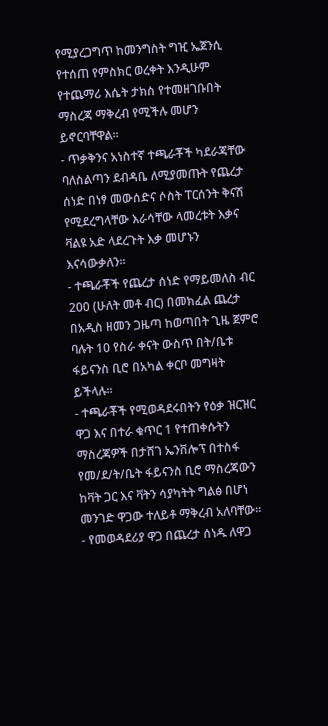የሚያረጋግጥ ከመንግስት ግዢ ኤጀንሲ የተሰጠ የምስክር ወረቀት እንዲሁም የተጨማሪ እሴት ታክስ የተመዘገቡበት ማስረጃ ማቅረብ የሚችሉ መሆን ይኖርባቸዋል፡፡
- ጥቃቅንና አነስተኛ ተጫራቾች ካደራጃቸው ባለስልጣን ደብዳቤ ለሚያመጡት የጨረታ ሰነድ በነፃ መውሰድና ሶስት ፐርሰንት ቅናሽ የሚደረግላቸው እራሳቸው ላመረቱት እቃና ቫልዩ አድ ላደረጉት እቃ መሆኑን እናሳውቃለን፡፡
- ተጫራቾች የጨረታ ሰነድ የማይመለስ ብር 200 (ሁለት መቶ ብር) በመክፈል ጨረታ በአዲስ ዘመን ጋዜጣ ከወጣበት ጊዜ ጀምሮ ባሉት 10 የስራ ቀናት ውስጥ በት/ቤቱ ፋይናንስ ቢሮ በአካል ቀርቦ መግዛት ይችላሉ፡፡
- ተጫራቾች የሚወዳደሩበትን የዕቃ ዝርዝር ዋጋ እና በተራ ቁጥር 1 የተጠቀሱትን ማስረጃዎች በታሸገ ኤንቨሎፕ በተስፋ የመ/ደ/ት/ቤት ፋይናንስ ቢሮ ማስረጃውን ከቫት ጋር እና ቫትን ሳያካትት ግልፅ በሆነ መንገድ ዋጋው ተለይቶ ማቅረብ አለባቸው።
- የመወዳደሪያ ዋጋ በጨረታ ሰነዱ ለዋጋ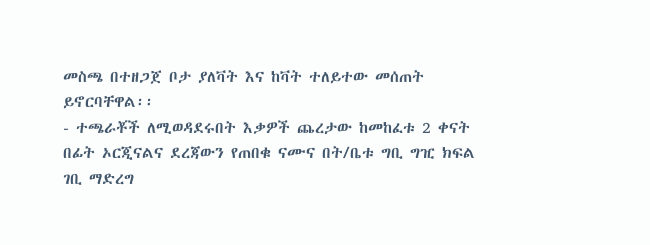መስጫ በተዘጋጀ ቦታ ያለቫት እና ከቫት ተለይተው መሰጠት ይኖርባቸዋል፡፡
- ተጫራቾች ለሚወዳደሩበት እቃዎች ጨረታው ከመከፈቱ 2 ቀናት በፊት ኦርጂናልና ደረጃውን የጠበቁ ናሙና በት/ቤቱ ግቢ ግዢ ክፍል ገቢ ማድረግ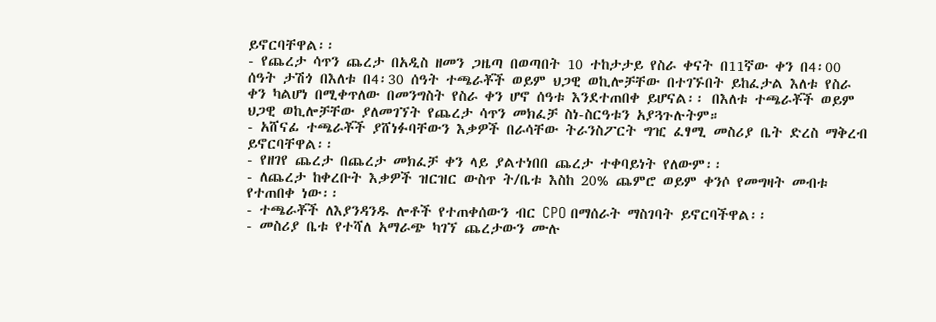ይኖርባቸዋል፡፡
- የጨረታ ሳጥን ጨረታ በአዲስ ዘመን ጋዜጣ በወጣበት 10 ተከታታይ የስራ ቀናት በ11ኛው ቀን በ4፡00 ሰዓት ታሽጎ በእለቱ በ4፡30 ሰዓት ተጫራቾች ወይም ህጋዊ ወኪሎቻቸው በተገኙበት ይከፈታል እለቱ የስራ ቀን ካልሆነ በሚቀጥለው በመንግስት የስራ ቀን ሆኖ ሰዓቱ እንደተጠበቀ ይሆናል፡፡ በእለቱ ተጫራቾች ወይም ህጋዊ ወኪሎቻቸው ያለመገኘት የጨረታ ሳጥን መክፈቻ ስነ-ስርዓቱን አያጓጉሉትም።
- አሸናፊ ተጫራቾች ያሸነፉባቸውን እቃዎች በራሳቸው ትራንስፖርት ግዢ ፈፃሚ መስሪያ ቤት ድረስ ማቅረብ ይኖርባቸዋል፡፡
- የዘገየ ጨረታ በጨረታ መክፈቻ ቀን ላይ ያልተነበበ ጨረታ ተቀባይነት የለውም፡፡
- ለጨረታ ከቀረቡት እቃዎች ዝርዝር ውስጥ ት/ቤቱ እስከ 20% ጨምሮ ወይም ቀንሶ የመግዛት መብቱ የተጠበቀ ነው፡፡
- ተጫራቾች ለእያንዳንዱ ሎቶች የተጠቀሰውን ብር CPO በማሰራት ማስገባት ይኖርባችዋል፡፡
- መስሪያ ቤቱ የተሻለ አማራጭ ካገኘ ጨረታውን ሙሉ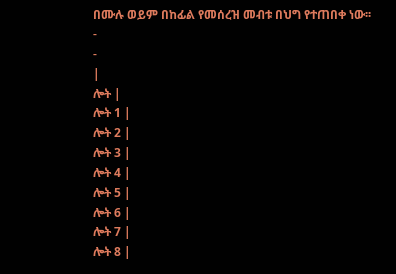በሙሉ ወይም በከፊል የመሰረዝ መብቱ በህግ የተጠበቀ ነው፡፡
-
-
|
ሎት |
ሎት 1 |
ሎት 2 |
ሎት 3 |
ሎት 4 |
ሎት 5 |
ሎት 6 |
ሎት 7 |
ሎት 8 |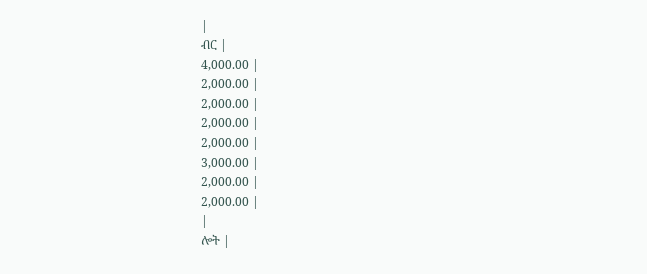|
ብር |
4,000.00 |
2,000.00 |
2,000.00 |
2,000.00 |
2,000.00 |
3,000.00 |
2,000.00 |
2,000.00 |
|
ሎት |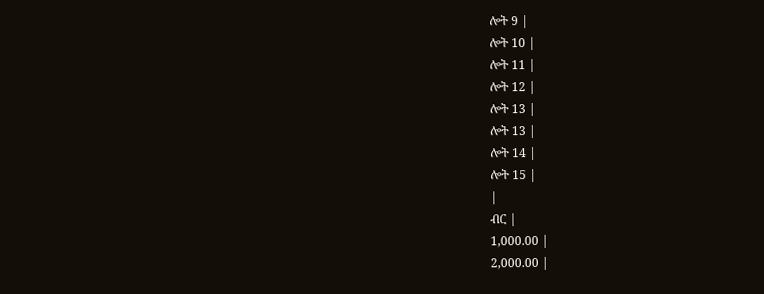ሎት 9 |
ሎት 10 |
ሎት 11 |
ሎት 12 |
ሎት 13 |
ሎት 13 |
ሎት 14 |
ሎት 15 |
|
ብር |
1,000.00 |
2,000.00 |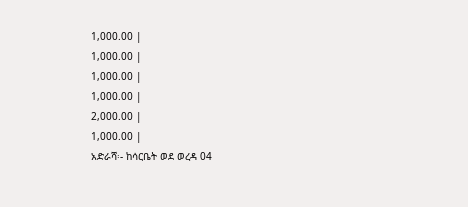1,000.00 |
1,000.00 |
1,000.00 |
1,000.00 |
2,000.00 |
1,000.00 |
አድራሻ፡- ከሳርቤት ወደ ወረዳ 04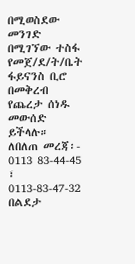በሚወስደው መንገድ በሚገኘው ተስፋ የመጀ/ደ/ት/ቤት ፋይናንስ ቢሮ በመቅረብ የጨረታ ሰነዱ መውሰድ ይችላሉ።
ለበለጠ መረጃ፡- 0113 83-44-45 ፣ 0113-83-47-32
በልደታ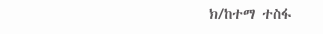ክ/ከተማ ተስፋ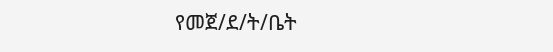የመጀ/ደ/ት/ቤት